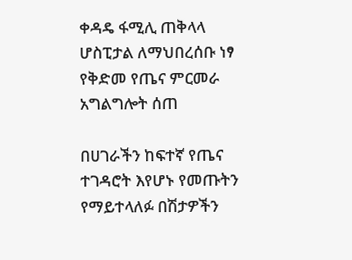ቀዳዴ ፋሚሊ ጠቅላላ ሆስፒታል ለማህበረሰቡ ነፃ የቅድመ የጤና ምርመራ አግልግሎት ሰጠ

በሀገራችን ከፍተኛ የጤና ተገዳሮት እየሆኑ የመጡትን የማይተላለፉ በሽታዎችን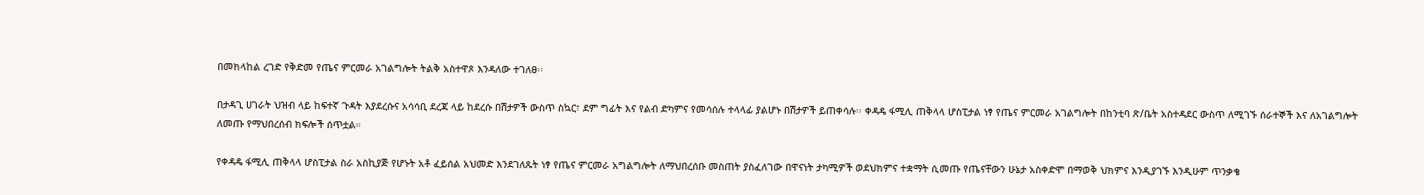በመክላከል ረገድ የቅድመ የጤና ምርመራ አገልግሎት ትልቅ አስተዋጾ እንዳለው ተገለፀ፡፡

በታዳጊ ሀገራት ህዝብ ላይ ከፍተኛ ጉዳት እያደረሱና አሳሳቢ ደረጃ ላይ ከደረሱ በሽታዎች ውስጥ ስኳር፣ ደም ግፊት እና የልብ ድካምና የመሳሰሉ ተላላፊ ያልሆኑ በሽታዎች ይጠቀሳሉ፡፡ ቀዳዴ ፋሚሊ ጠቅላላ ሆስፒታል ነፃ የጤና ምርመራ አገልግሎት በከንቲባ ጽ/ቤት አስተዳደር ውስጥ ለሚገኙ ሰራተኞች እና ለአገልግሎት ለመጡ የማህበረሰብ ክፍሎች ሰጥቷል።

የቀዳዴ ፋሚሊ ጠቅላላ ሆስፒታል ስራ አስኪያጅ የሆኑት አቶ ፈይሰል አህመድ እንደገለጹት ነፃ የጤና ምርመራ አግልግሎት ለማህበረሰቡ መስጠት ያስፈለገው በዋናነት ታካሚዎች ወደህክምና ተቋማት ሲመጡ የጤናቸውን ሁኔታ አስቀድሞ በማወቅ ህክምና እንዲያገኙ እንዲሁም ጥንቃቄ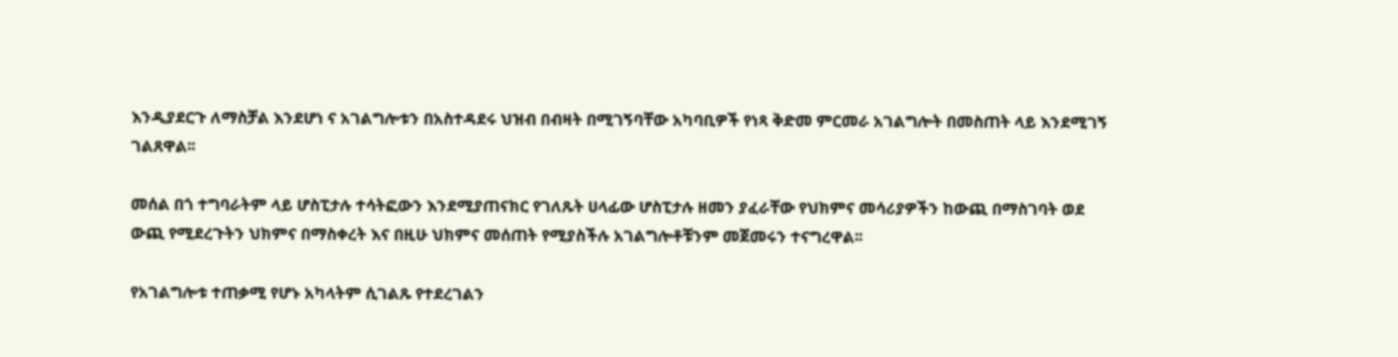እንዲያደርጉ ለማስቻል እንደሆነ ና አገልግሎቱን በአስተዳደሩ ህዝብ በብዛት በሚገኝባቸው አካባቢዎች የነጻ ቅድመ ምርመራ አገልግሎት በመስጠት ላይ እንደሚገኝ ገልጸዋል፡፡

መሰል በጎ ተግባራትም ላይ ሆስፒታሉ ተሳትፎውን እንደሚያጠናክር የገለጹት ሀላፊው ሆስፒታሉ ዘመን ያፈራቸው የህክምና መሳሪያዎችን ከውጪ በማስገባት ወደ ውጪ የሚደረጉትን ህክምና በማስቀረት እና በዚሁ ህክምና መሰጠት የሚያስችሉ አገልግሎቶቹንም መጀመሩን ተናግረዋል፡፡

የአገልግሎቱ ተጠቃሚ የሆኑ አካላትም ሲገልጹ የተደረገልን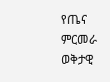የጤና ምርመራ ወቅታዊ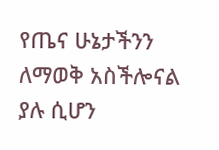የጤና ሁኔታችንን ለማወቅ አስችሎናል ያሉ ሲሆን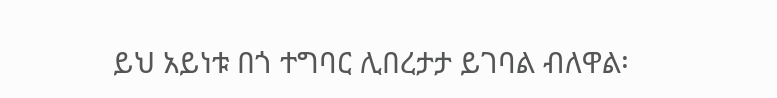ይህ አይነቱ በጎ ተግባር ሊበረታታ ይገባል ብለዋል፡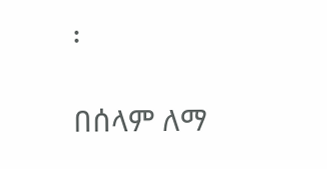፡

በሰላም ለማ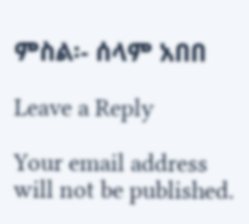ምስል፡- ሰላም አበበ

Leave a Reply

Your email address will not be published.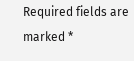Required fields are marked *